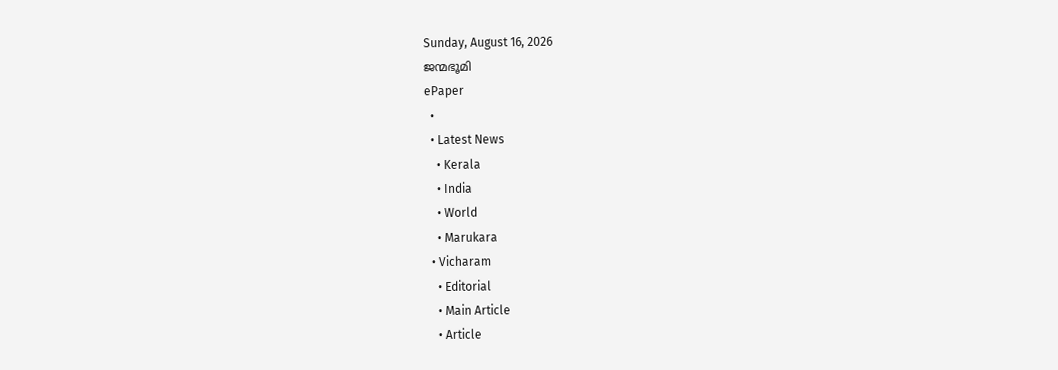Sunday, August 16, 2026
ജന്മഭൂമി
ePaper
  •
  • Latest News
    • Kerala
    • India
    • World
    • Marukara
  • Vicharam
    • Editorial
    • Main Article
    • Article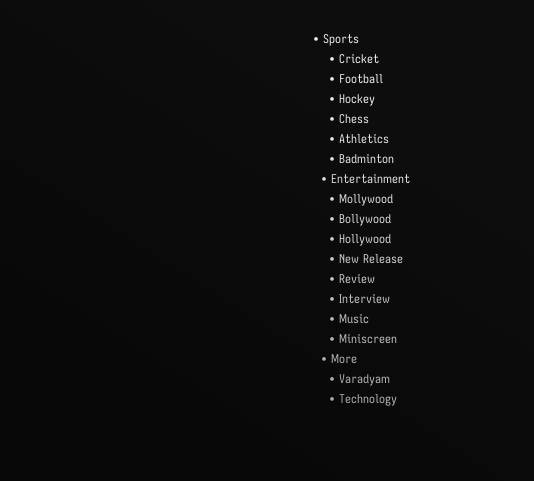• Sports
    • Cricket
    • Football
    • Hockey
    • Chess
    • Athletics
    • Badminton
  • Entertainment
    • Mollywood
    • Bollywood
    • Hollywood
    • New Release
    • Review
    • Interview
    • Music
    • Miniscreen
  • More
    • Varadyam
    • Technology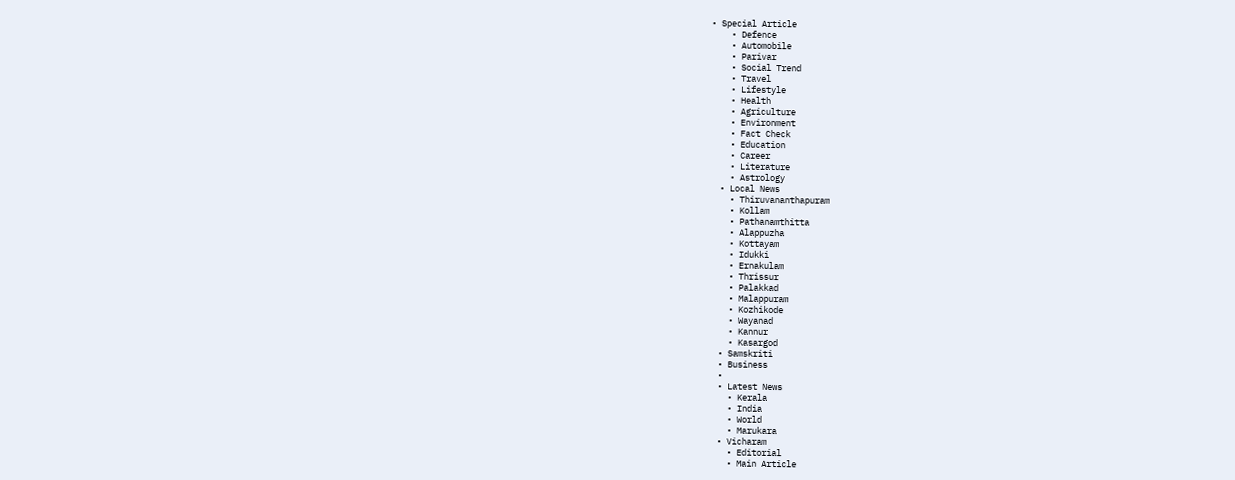• Special Article
    • Defence
    • Automobile
    • Parivar
    • Social Trend
    • Travel
    • Lifestyle
    • Health
    • Agriculture
    • Environment
    • Fact Check
    • Education
    • Career
    • Literature
    • Astrology
  • Local News
    • Thiruvananthapuram
    • Kollam
    • Pathanamthitta
    • Alappuzha
    • Kottayam
    • Idukki
    • Ernakulam
    • Thrissur
    • Palakkad
    • Malappuram
    • Kozhikode
    • Wayanad
    • Kannur
    • Kasargod
  • Samskriti
  • Business
  •
  • Latest News
    • Kerala
    • India
    • World
    • Marukara
  • Vicharam
    • Editorial
    • Main Article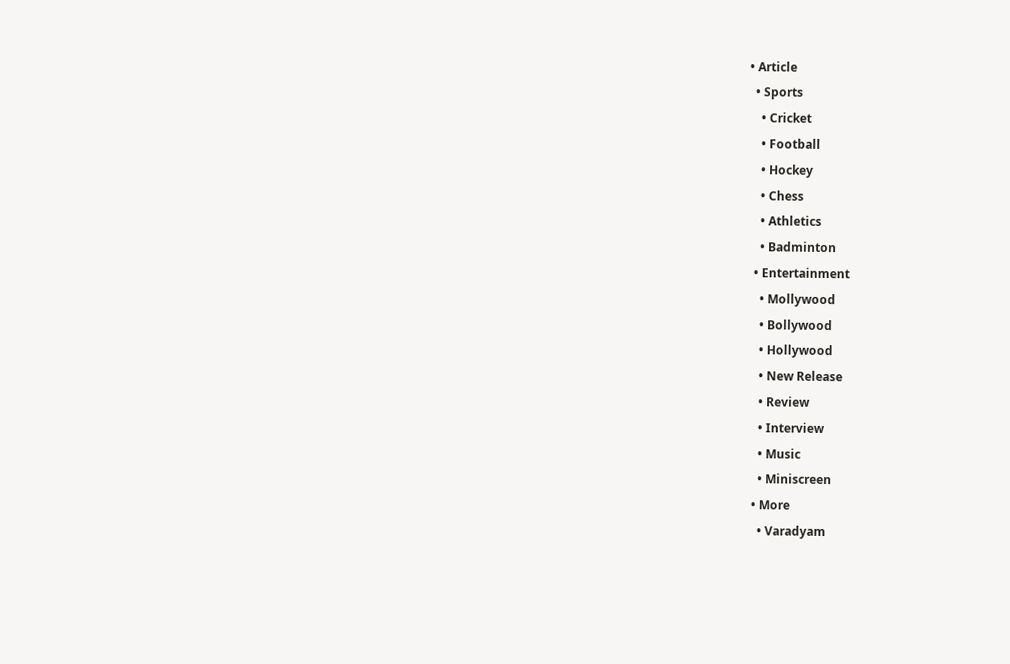• Article
  • Sports
    • Cricket
    • Football
    • Hockey
    • Chess
    • Athletics
    • Badminton
  • Entertainment
    • Mollywood
    • Bollywood
    • Hollywood
    • New Release
    • Review
    • Interview
    • Music
    • Miniscreen
  • More
    • Varadyam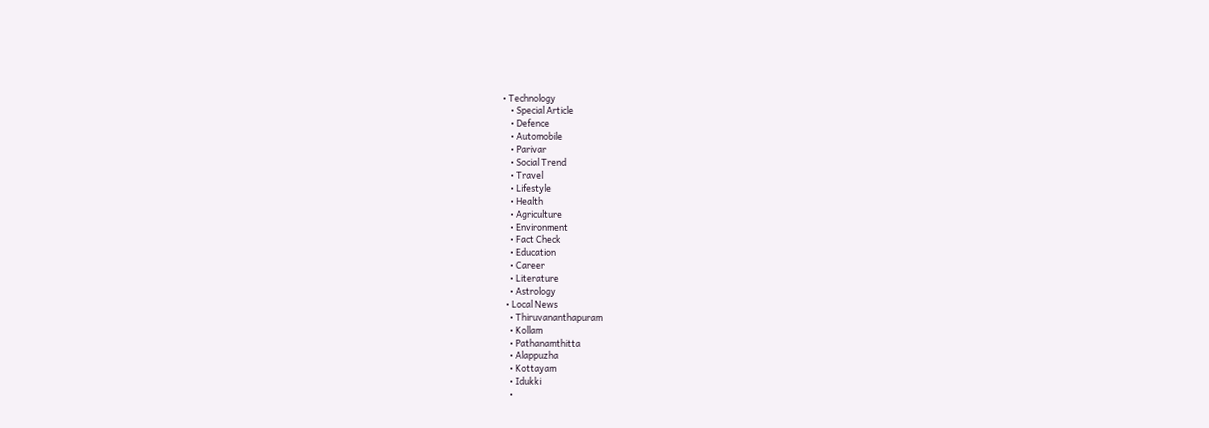• Technology
    • Special Article
    • Defence
    • Automobile
    • Parivar
    • Social Trend
    • Travel
    • Lifestyle
    • Health
    • Agriculture
    • Environment
    • Fact Check
    • Education
    • Career
    • Literature
    • Astrology
  • Local News
    • Thiruvananthapuram
    • Kollam
    • Pathanamthitta
    • Alappuzha
    • Kottayam
    • Idukki
    •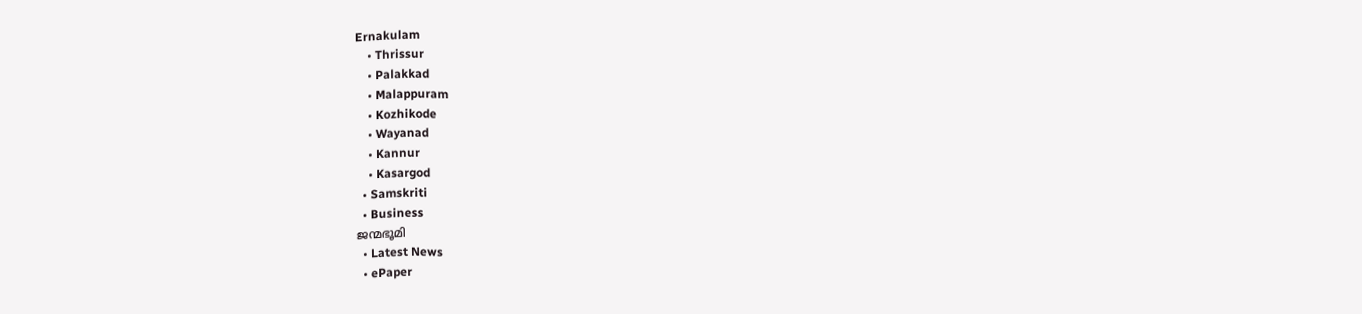Ernakulam
    • Thrissur
    • Palakkad
    • Malappuram
    • Kozhikode
    • Wayanad
    • Kannur
    • Kasargod
  • Samskriti
  • Business
ജന്മഭൂമി
  • Latest News
  • ePaper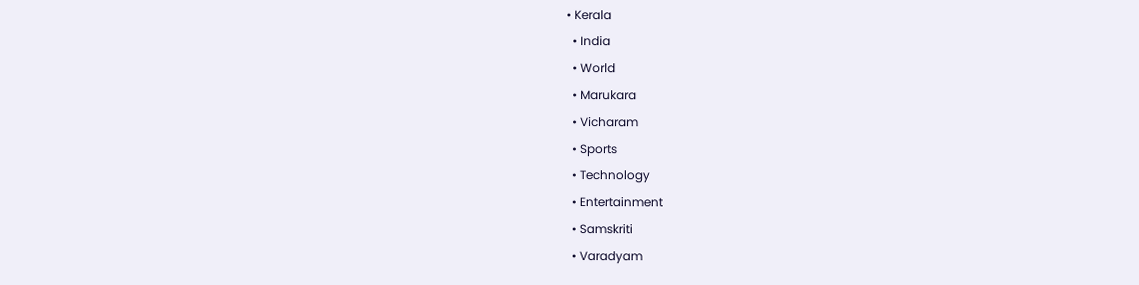• Kerala
  • India
  • World
  • Marukara
  • Vicharam
  • Sports
  • Technology
  • Entertainment
  • Samskriti
  • Varadyam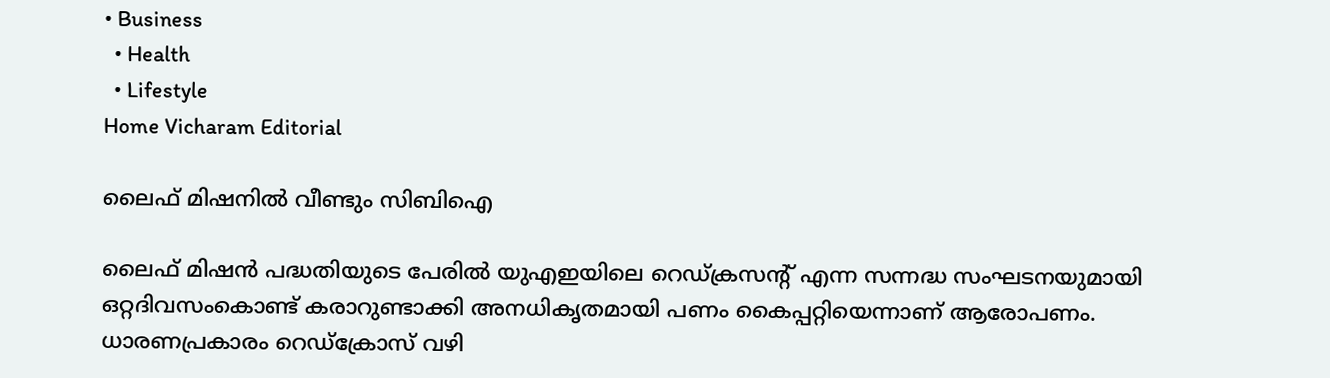• Business
  • Health
  • Lifestyle
Home Vicharam Editorial

ലൈഫ് മിഷനില്‍ വീണ്ടും സിബിഐ

ലൈഫ് മിഷന്‍ പദ്ധതിയുടെ പേരില്‍ യുഎഇയിലെ റെഡ്ക്രസന്റ് എന്ന സന്നദ്ധ സംഘടനയുമായി ഒറ്റദിവസംകൊണ്ട് കരാറുണ്ടാക്കി അനധികൃതമായി പണം കൈപ്പറ്റിയെന്നാണ് ആരോപണം. ധാരണപ്രകാരം റെഡ്‌ക്രോസ് വഴി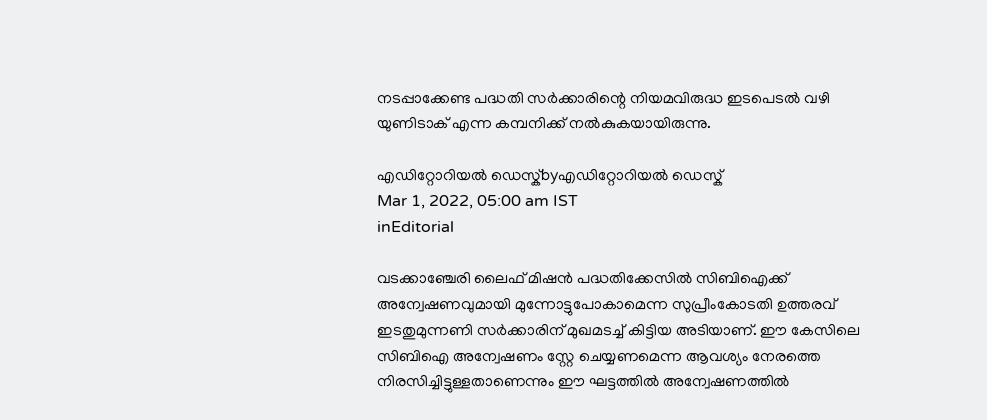നടപ്പാക്കേണ്ട പദ്ധതി സര്‍ക്കാരിന്റെ നിയമവിരുദ്ധ ഇടപെടല്‍ വഴി യുണിടാക് എന്ന കമ്പനിക്ക് നല്‍കുകയായിരുന്നു.

എഡിറ്റോറിയൽ ഡെസ്ക്byഎഡിറ്റോറിയൽ ഡെസ്ക്
Mar 1, 2022, 05:00 am IST
inEditorial

വടക്കാഞ്ചേരി ലൈഫ് മിഷന്‍ പദ്ധതിക്കേസില്‍ സിബിഐക്ക് അന്വേഷണവുമായി മുന്നോട്ടുപോകാമെന്ന സുപ്രീംകോടതി ഉത്തരവ് ഇടതുമുന്നണി സര്‍ക്കാരിന് മുഖമടച്ച് കിട്ടിയ അടിയാണ്. ഈ കേസിലെ സിബിഐ അന്വേഷണം സ്റ്റേ ചെയ്യണമെന്ന ആവശ്യം നേരത്തെ നിരസിച്ചിട്ടുള്ളതാണെന്നും ഈ ഘട്ടത്തില്‍ അന്വേഷണത്തില്‍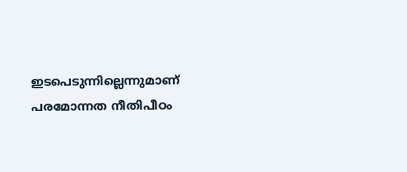ഇടപെടുന്നില്ലെന്നുമാണ് പരമോന്നത നീതിപീഠം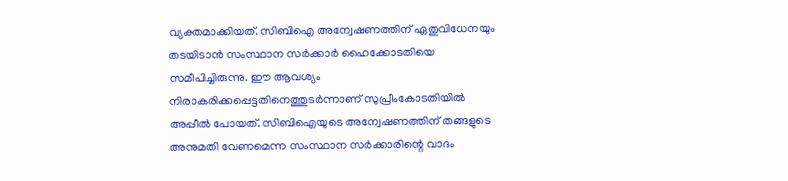വ്യക്തമാക്കിയത്. സിബിഐ അന്വേഷണത്തിന് ഏതുവിധേനയും തടയിടാന്‍ സംസ്ഥാന സര്‍ക്കാര്‍ ഹൈക്കോടതിയെ സമീപിച്ചിരുന്നു. ഈ ആവശ്യം നിരാകരിക്കപ്പെട്ടതിനെത്തുടര്‍ന്നാണ് സുപ്രീംകോടതിയില്‍ അപ്പീല്‍ പോയത്. സിബിഐയുടെ അന്വേഷണത്തിന് തങ്ങളുടെ അനുമതി വേണമെന്ന സംസ്ഥാന സര്‍ക്കാരിന്റെ വാദം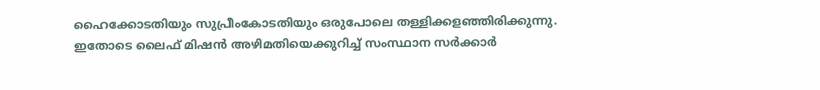ഹൈക്കോടതിയും സുപ്രീംകോടതിയും ഒരുപോലെ തള്ളിക്കളഞ്ഞിരിക്കുന്നു. ഇതോടെ ലൈഫ് മിഷന്‍ അഴിമതിയെക്കുറിച്ച് സംസ്ഥാന സര്‍ക്കാര്‍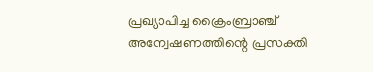പ്രഖ്യാപിച്ച ക്രൈംബ്രാഞ്ച് അന്വേഷണത്തിന്റെ പ്രസക്തി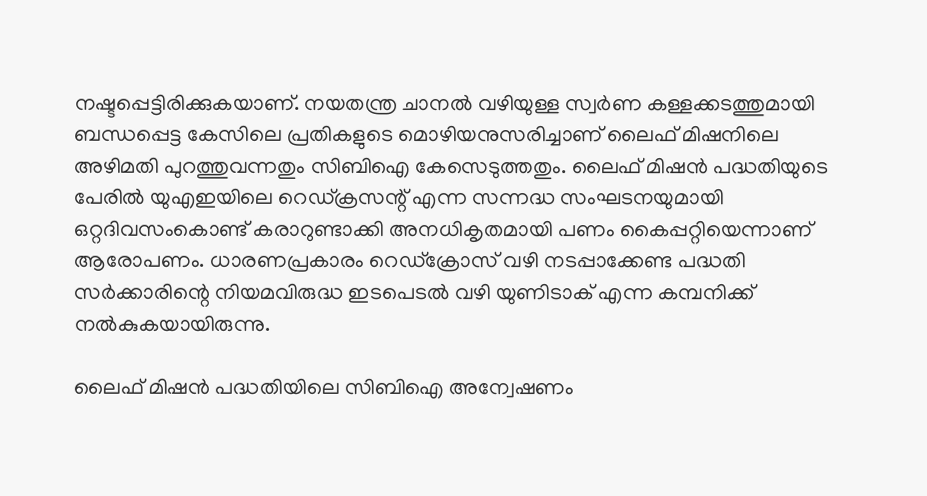നഷ്ടപ്പെട്ടിരിക്കുകയാണ്. നയതന്ത്ര ചാനല്‍ വഴിയുള്ള സ്വര്‍ണ കള്ളക്കടത്തുമായി ബന്ധപ്പെട്ട കേസിലെ പ്രതികളുടെ മൊഴിയനുസരിച്ചാണ് ലൈഫ് മിഷനിലെ അഴിമതി പുറത്തുവന്നതും സിബിഐ കേസെടുത്തതും. ലൈഫ് മിഷന്‍ പദ്ധതിയുടെ പേരില്‍ യുഎഇയിലെ റെഡ്ക്രസന്റ് എന്ന സന്നദ്ധ സംഘടനയുമായി ഒറ്റദിവസംകൊണ്ട് കരാറുണ്ടാക്കി അനധികൃതമായി പണം കൈപ്പറ്റിയെന്നാണ് ആരോപണം. ധാരണപ്രകാരം റെഡ്‌ക്രോസ് വഴി നടപ്പാക്കേണ്ട പദ്ധതി സര്‍ക്കാരിന്റെ നിയമവിരുദ്ധ ഇടപെടല്‍ വഴി യുണിടാക് എന്ന കമ്പനിക്ക് നല്‍കുകയായിരുന്നു.

ലൈഫ് മിഷന്‍ പദ്ധതിയിലെ സിബിഐ അന്വേഷണം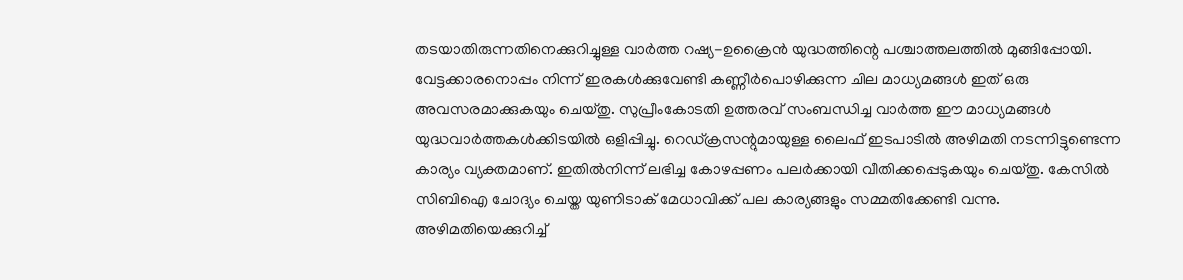തടയാതിരുന്നതിനെക്കുറിച്ചുള്ള വാര്‍ത്ത റഷ്യ-ഉക്രൈന്‍ യുദ്ധത്തിന്റെ പശ്ചാത്തലത്തില്‍ മുങ്ങിപ്പോയി. വേട്ടക്കാരനൊപ്പം നിന്ന് ഇരകള്‍ക്കുവേണ്ടി കണ്ണീര്‍പൊഴിക്കുന്ന ചില മാധ്യമങ്ങള്‍ ഇത് ഒരു അവസരമാക്കുകയും ചെയ്തു. സുപ്രീംകോടതി ഉത്തരവ് സംബന്ധിച്ച വാര്‍ത്ത ഈ മാധ്യമങ്ങള്‍ യുദ്ധവാര്‍ത്തകള്‍ക്കിടയില്‍ ഒളിപ്പിച്ചു. റെഡ്ക്രസന്റുമായുള്ള ലൈഫ് ഇടപാടില്‍ അഴിമതി നടന്നിട്ടുണ്ടെന്ന കാര്യം വ്യക്തമാണ്. ഇതില്‍നിന്ന് ലഭിച്ച കോഴപ്പണം പലര്‍ക്കായി വീതിക്കപ്പെടുകയും ചെയ്തു. കേസില്‍ സിബിഐ ചോദ്യം ചെയ്ത യുണിടാക് മേധാവിക്ക് പല കാര്യങ്ങളും സമ്മതിക്കേണ്ടി വന്നു. അഴിമതിയെക്കുറിച്ച്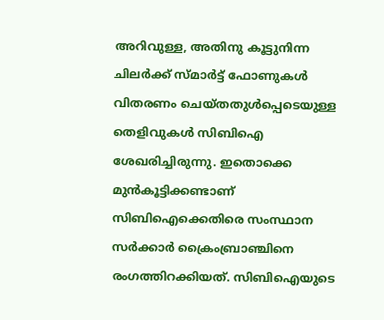അറിവുള്ള, അതിനു കൂട്ടുനിന്ന ചിലര്‍ക്ക് സ്മാര്‍ട്ട് ഫോണുകള്‍ വിതരണം ചെയ്തതുള്‍പ്പെടെയുള്ള തെളിവുകള്‍ സിബിഐ ശേഖരിച്ചിരുന്നു. ഇതൊക്കെ മുന്‍കൂട്ടിക്കണ്ടാണ് സിബിഐക്കെതിരെ സംസ്ഥാന സര്‍ക്കാര്‍ ക്രൈംബ്രാഞ്ചിനെ രംഗത്തിറക്കിയത്. സിബിഐയുടെ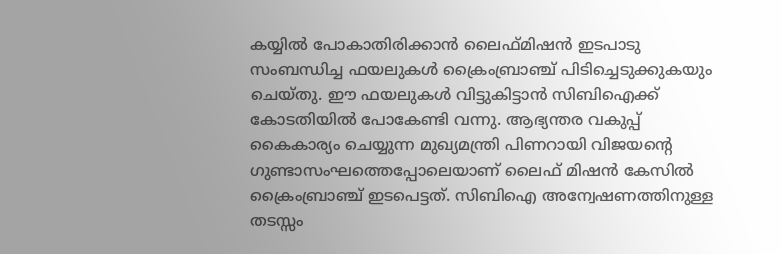കയ്യില്‍ പോകാതിരിക്കാന്‍ ലൈഫ്മിഷന്‍ ഇടപാടു സംബന്ധിച്ച ഫയലുകള്‍ ക്രൈംബ്രാഞ്ച് പിടിച്ചെടുക്കുകയും ചെയ്തു. ഈ ഫയലുകള്‍ വിട്ടുകിട്ടാന്‍ സിബിഐക്ക് കോടതിയില്‍ പോകേണ്ടി വന്നു. ആഭ്യന്തര വകുപ്പ് കൈകാര്യം ചെയ്യുന്ന മുഖ്യമന്ത്രി പിണറായി വിജയന്റെ ഗുണ്ടാസംഘത്തെപ്പോലെയാണ് ലൈഫ് മിഷന്‍ കേസില്‍ ക്രൈംബ്രാഞ്ച് ഇടപെട്ടത്. സിബിഐ അന്വേഷണത്തിനുള്ള തടസ്സം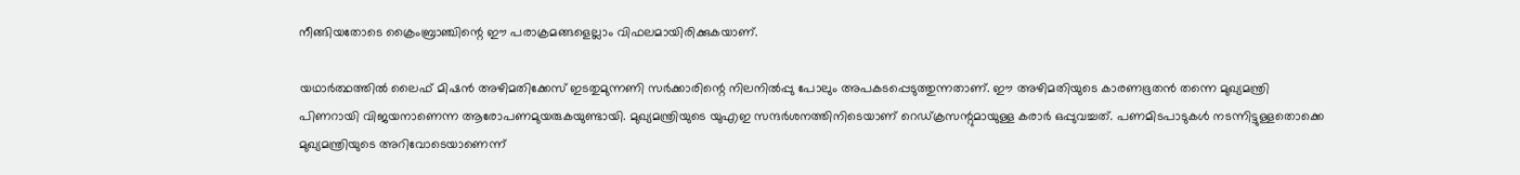നീങ്ങിയതോടെ ക്രൈംബ്രാഞ്ചിന്റെ ഈ പരാക്രമങ്ങളെല്ലാം വിഫലമായിരിക്കുകയാണ്.

യഥാര്‍ത്ഥത്തില്‍ ലൈഫ് മിഷന്‍ അഴിമതിക്കേസ് ഇടതുമുന്നണി സര്‍ക്കാരിന്റെ നിലനില്‍പ്പു പോലും അപകടപ്പെടുത്തുന്നതാണ്. ഈ അഴിമതിയുടെ കാരണഭൂതന്‍ തന്നെ മുഖ്യമന്ത്രി പിണറായി വിജയനാണെന്ന ആരോപണമുയരുകയുണ്ടായി. മുഖ്യമന്ത്രിയുടെ യുഎഇ സന്ദര്‍ശനത്തിനിടെയാണ് റെഡ്ക്രസന്റുമായുള്ള കരാര്‍ ഒപ്പുവച്ചത്. പണമിടപാടുകള്‍ നടന്നിട്ടുള്ളതൊക്കെ മുഖ്യമന്ത്രിയുടെ അറിവോടെയാണെന്ന്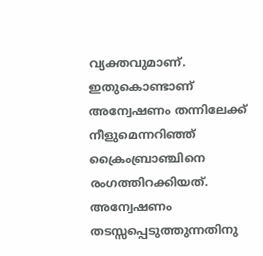വ്യക്തവുമാണ്. ഇതുകൊണ്ടാണ് അന്വേഷണം തന്നിലേക്ക് നീളുമെന്നറിഞ്ഞ് ക്രൈംബ്രാഞ്ചിനെ രംഗത്തിറക്കിയത്. അന്വേഷണം തടസ്സപ്പെടുത്തുന്നതിനു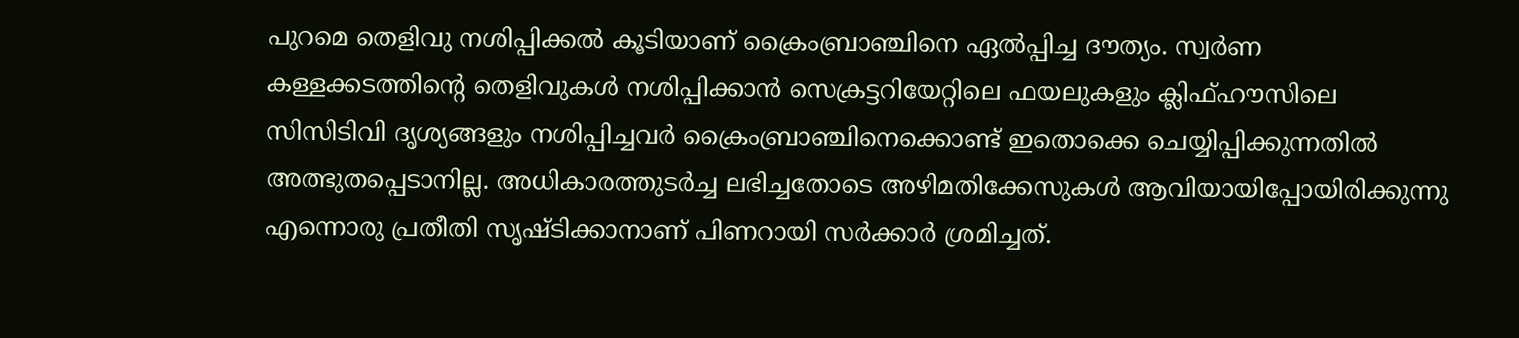പുറമെ തെളിവു നശിപ്പിക്കല്‍ കൂടിയാണ് ക്രൈംബ്രാഞ്ചിനെ ഏല്‍പ്പിച്ച ദൗത്യം. സ്വര്‍ണ കള്ളക്കടത്തിന്റെ തെളിവുകള്‍ നശിപ്പിക്കാന്‍ സെക്രട്ടറിയേറ്റിലെ ഫയലുകളും ക്ലിഫ്ഹൗസിലെ സിസിടിവി ദൃശ്യങ്ങളും നശിപ്പിച്ചവര്‍ ക്രൈംബ്രാഞ്ചിനെക്കൊണ്ട് ഇതൊക്കെ ചെയ്യിപ്പിക്കുന്നതില്‍ അത്ഭുതപ്പെടാനില്ല. അധികാരത്തുടര്‍ച്ച ലഭിച്ചതോടെ അഴിമതിക്കേസുകള്‍ ആവിയായിപ്പോയിരിക്കുന്നു എന്നൊരു പ്രതീതി സൃഷ്ടിക്കാനാണ് പിണറായി സര്‍ക്കാര്‍ ശ്രമിച്ചത്.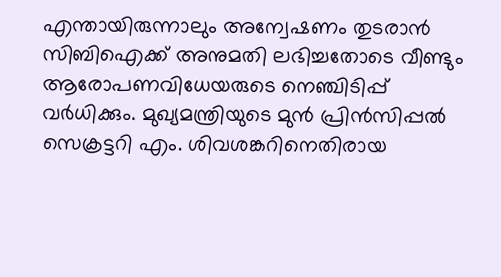എന്തായിരുന്നാലും അന്വേഷണം തുടരാന്‍ സിബിഐക്ക് അനുമതി ലഭിച്ചതോടെ വീണ്ടും ആരോപണവിധേയരുടെ നെഞ്ചിടിപ്പ് വര്‍ധിക്കും. മുഖ്യമന്ത്രിയുടെ മുന്‍ പ്രിന്‍സിപ്പല്‍ സെക്രട്ടറി എം. ശിവശങ്കറിനെതിരായ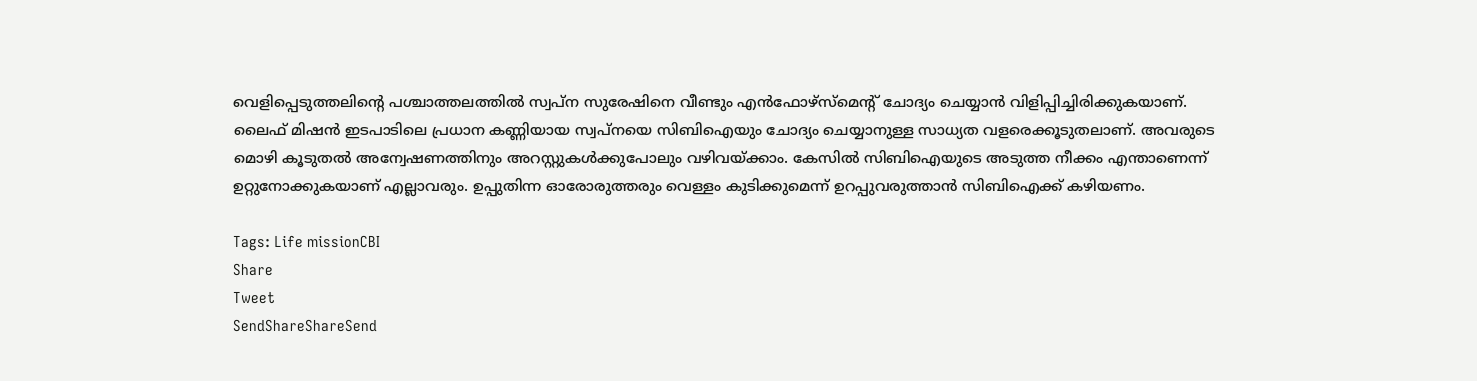വെളിപ്പെടുത്തലിന്റെ പശ്ചാത്തലത്തില്‍ സ്വപ്‌ന സുരേഷിനെ വീണ്ടും എന്‍ഫോഴ്‌സ്‌മെന്റ് ചോദ്യം ചെയ്യാന്‍ വിളിപ്പിച്ചിരിക്കുകയാണ്. ലൈഫ് മിഷന്‍ ഇടപാടിലെ പ്രധാന കണ്ണിയായ സ്വപ്‌നയെ സിബിഐയും ചോദ്യം ചെയ്യാനുള്ള സാധ്യത വളരെക്കൂടുതലാണ്. അവരുടെ മൊഴി കൂടുതല്‍ അന്വേഷണത്തിനും അറസ്റ്റുകള്‍ക്കുപോലും വഴിവയ്‌ക്കാം. കേസില്‍ സിബിഐയുടെ അടുത്ത നീക്കം എന്താണെന്ന് ഉറ്റുനോക്കുകയാണ് എല്ലാവരും. ഉപ്പുതിന്ന ഓരോരുത്തരും വെള്ളം കുടിക്കുമെന്ന് ഉറപ്പുവരുത്താന്‍ സിബിഐക്ക് കഴിയണം.

Tags: Life missionCBI
Share
Tweet
SendShareShareSend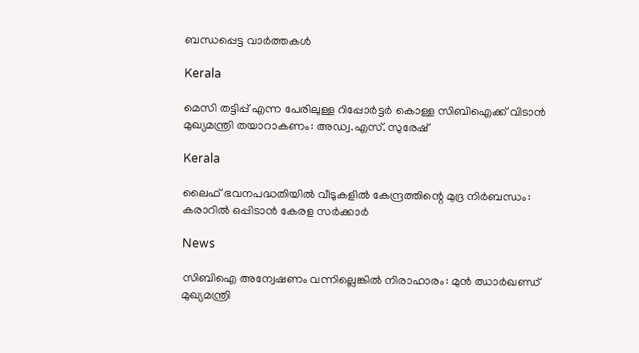ബന്ധപ്പെട്ട വാര്‍ത്തകള്‍

Kerala

മെസി തട്ടിപ്പ് എന്ന പേരിലുള്ള റിപ്പോർട്ടർ കൊള്ള സിബിഐക്ക് വിടാൻ മുഖ്യമന്ത്രി തയാറാകണം: അഡ്വ.എസ്. സുരേഷ്

Kerala

ലൈഫ് ഭവനപദ്ധതിയിൽ വീടുകളിൽ കേന്ദ്രത്തിന്റെ മുദ്ര നിർബന്ധം: കരാറിൽ ഒപ്പിടാൻ കേരള സർക്കാർ

News

സിബിഐ അന്വേഷണം വന്നില്ലെങ്കിൽ നിരാഹാരം: മുൻ ഝാർഖണ്ഡ് മുഖ്യമന്ത്രി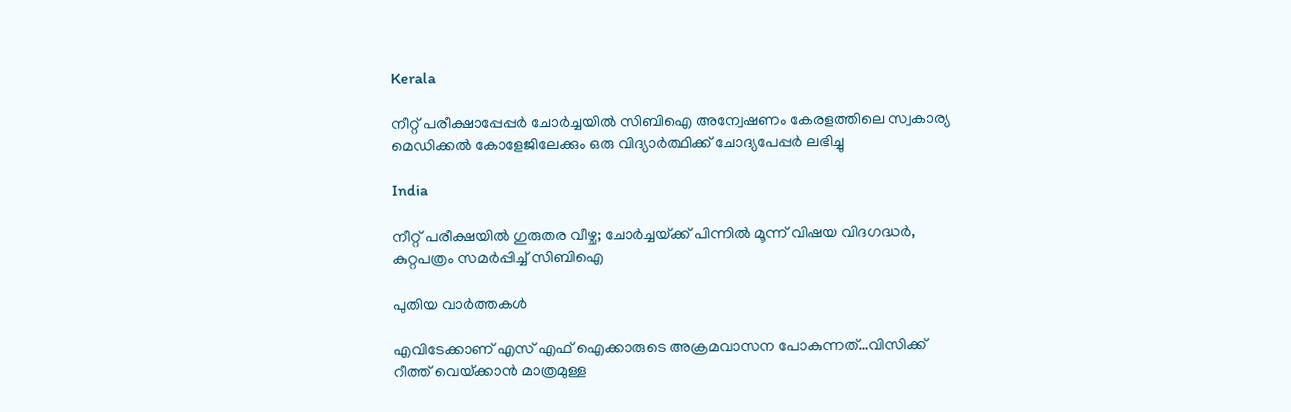Kerala

നീറ്റ് പരീക്ഷാപ്പേപ്പർ ചോർച്ചയില്‍ സിബിഐ അന്വേഷണം കേരളത്തിലെ സ്വകാര്യ മെഡിക്കൽ കോളേജിലേക്കും ഒരു വിദ്യാര്‍ത്ഥിക്ക് ചോദ്യപേപ്പര്‍ ലഭിച്ചു

India

നീറ്റ് പരീക്ഷയിൽ ഗുരുതര വീഴ്ച; ചോർച്ചയ്‌ക്ക് പിന്നിൽ മൂന്ന് വിഷയ വിദഗദ്ധർ, കുറ്റപത്രം സമർപ്പിച്ച് സിബിഐ

പുതിയ വാര്‍ത്തകള്‍

എവിടേക്കാണ് എസ് എഫ് ഐക്കാരുടെ അക്രമവാസന പോകുന്നത്…വിസിക്ക് റീത്ത് വെയ്‌ക്കാന്‍ മാത്രമുള്ള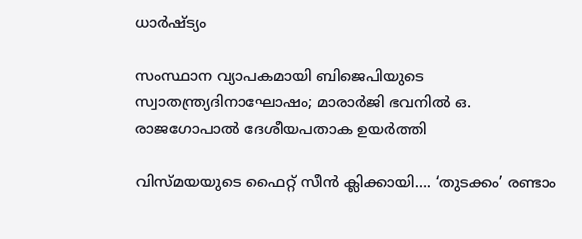ധാര്‍ഷ്ട്യം

സംസ്ഥാന വ്യാപകമായി ബിജെപിയുടെ സ്വാതന്ത്ര്യദിനാഘോഷം; മാരാർജി ഭവനിൽ ഒ. രാജഗോപാൽ ദേശീയപതാക ഉയർത്തി

വിസ്‍മയയുടെ ഫൈറ്റ് സീന്‍ ക്ലിക്കായി…. ‘തുടക്കം’ രണ്ടാം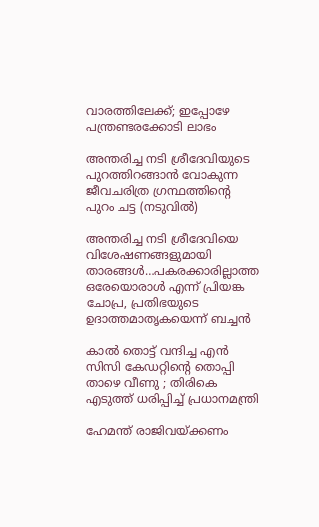വാരത്തിലേക്ക്; ഇപ്പോഴേ പന്ത്രണ്ടരക്കോടി ലാഭം

അന്തരിച്ച നടി ശ്രീദേവിയുടെ പുറത്തിറങ്ങാന്‍ വോകുന്ന ജീവചരിത്ര ഗ്രന്ഥത്തിന്‍റെ പുറം ചട്ട (നടുവില്‍)

അന്തരിച്ച നടി ശ്രീദേവിയെ വിശേഷണങ്ങളുമായി താരങ്ങള്‍…പകരക്കാരില്ലാത്ത ഒരേയൊരാള്‍ എന്ന് പ്രിയങ്ക ചോപ്ര, പ്രതിഭയുടെ ഉദാത്തമാതൃകയെന്ന് ബച്ചന്‍

കാൽ തൊട്ട് വന്ദിച്ച എൻ സിസി കേഡറ്റിന്റെ തൊപ്പി താഴെ വീണു ; തിരികെ എടുത്ത് ധരിപ്പിച്ച് പ്രധാനമന്ത്രി

ഹേമന്ത് രാജിവയ്‌ക്കണം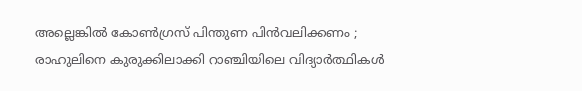അല്ലെങ്കിൽ കോൺഗ്രസ് പിന്തുണ പിൻവലിക്കണം ; രാഹുലിനെ കുരുക്കിലാക്കി റാഞ്ചിയിലെ വിദ്യാർത്ഥികൾ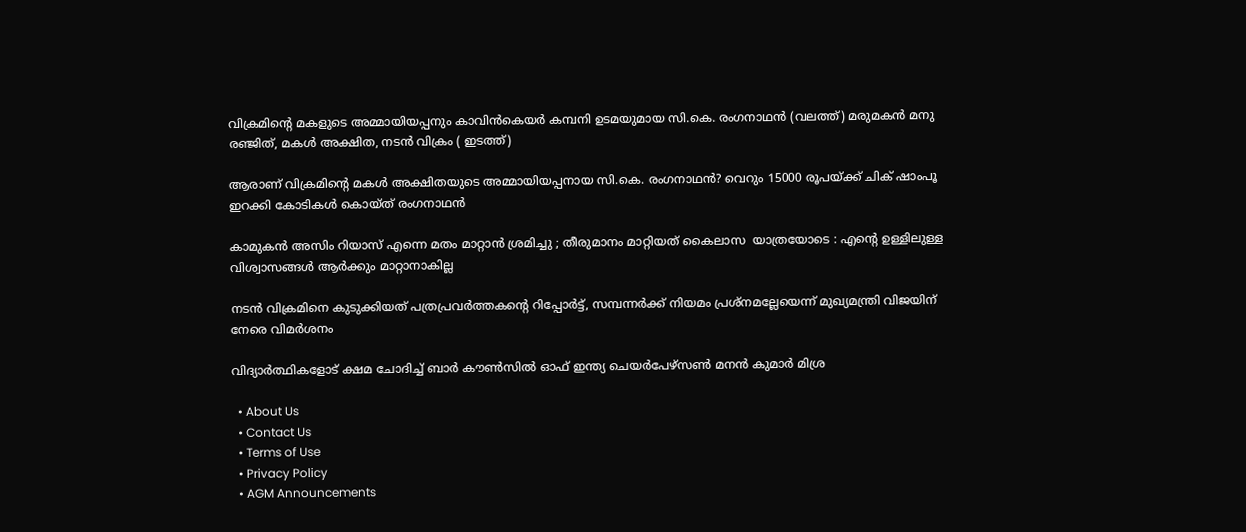വിക്രമിന്‍റെ മകളുടെ അമ്മായിയപ്പനും കാവിന്‍കെയര്‍ കമ്പനി ഉടമയുമായ സി.കെ. രംഗനാഥന്‍ (വലത്ത്) മരുമകന്‍ മനു രഞ്ജിത്, മകള്‍ അക്ഷിത, നടന്‍ വിക്രം ( ഇടത്ത്)

ആരാണ് വിക്രമിന്റെ മകള്‍ അക്ഷിതയുടെ അമ്മായിയപ്പനായ സി.കെ. രംഗനാഥന്‍? വെറും 15000 രൂപയ്‌ക്ക് ചിക് ഷാംപൂ ഇറക്കി കോടികള്‍ കൊയ്ത് രംഗനാഥന്‍

കാമുകൻ അസിം റിയാസ് എന്നെ മതം മാറ്റാൻ ശ്രമിച്ചു ; തീരുമാനം മാറ്റിയത് കൈലാസ  യാത്രയോടെ : എന്റെ ഉള്ളിലുള്ള വിശ്വാസങ്ങൾ ആർക്കും മാറ്റാനാകില്ല

നടന്‍ വിക്രമിനെ കുടുക്കിയത് പത്രപ്രവര്‍ത്തകന്റെ റിപ്പോര്‍ട്ട്, സമ്പന്നര്‍ക്ക് നിയമം പ്രശ്നമല്ലേയെന്ന് മുഖ്യമന്ത്രി വിജയിന് നേരെ വിമര്‍ശനം

വിദ്യാര്‍ത്ഥികളോട് ക്ഷമ ചോദിച്ച് ബാര്‍ കൗണ്‍സില്‍ ഓഫ് ഇന്ത്യ ചെയര്‍പേഴ്സണ്‍ മനന്‍ കുമാര്‍ മിശ്ര

  • About Us
  • Contact Us
  • Terms of Use
  • Privacy Policy
  • AGM Announcements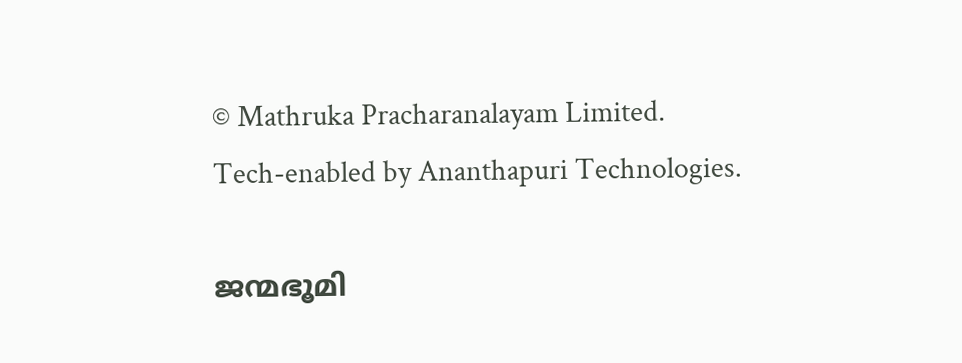© Mathruka Pracharanalayam Limited.
Tech-enabled by Ananthapuri Technologies.

ജന്മഭൂമി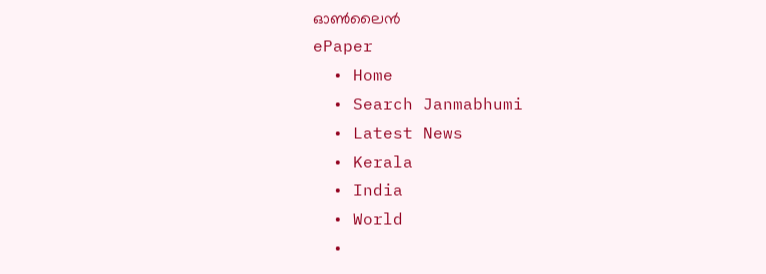ഓണ്‍ലൈന്‍
ePaper
  • Home
  • Search Janmabhumi
  • Latest News
  • Kerala
  • India
  • World
  •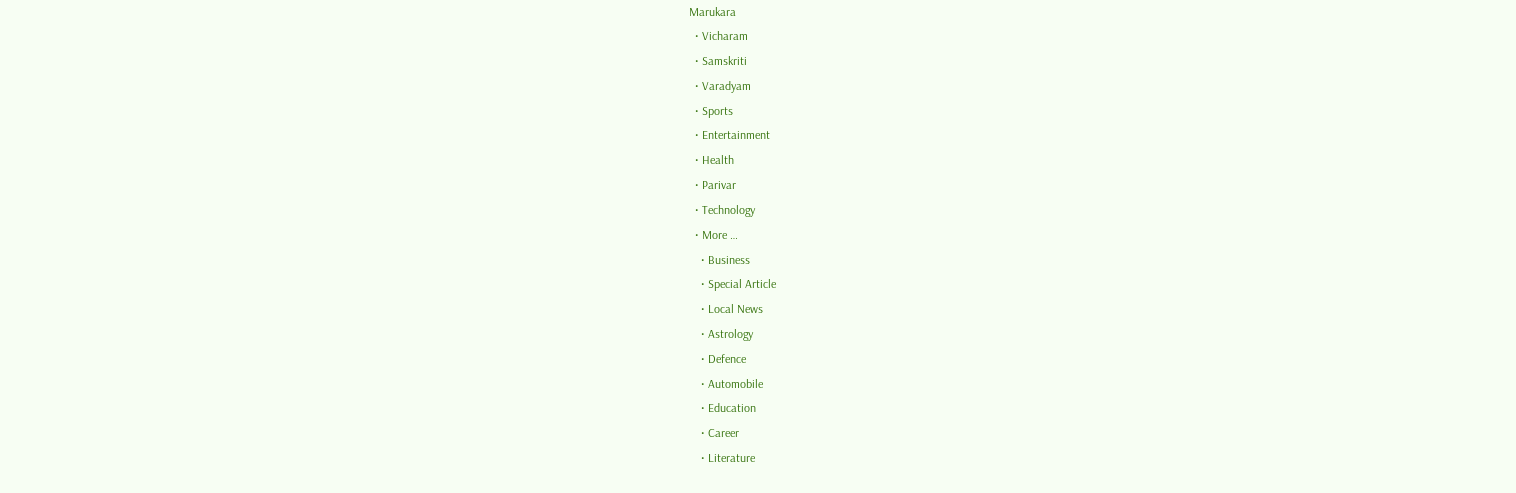Marukara
  • Vicharam
  • Samskriti
  • Varadyam
  • Sports
  • Entertainment
  • Health
  • Parivar
  • Technology
  • More …
    • Business
    • Special Article
    • Local News
    • Astrology
    • Defence
    • Automobile
    • Education
    • Career
    • Literature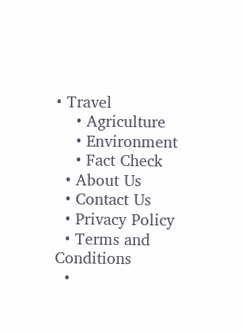• Travel
    • Agriculture
    • Environment
    • Fact Check
  • About Us
  • Contact Us
  • Privacy Policy
  • Terms and Conditions
  •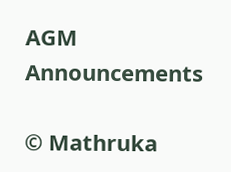AGM Announcements

© Mathruka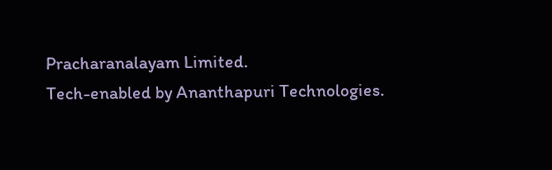Pracharanalayam Limited.
Tech-enabled by Ananthapuri Technologies.